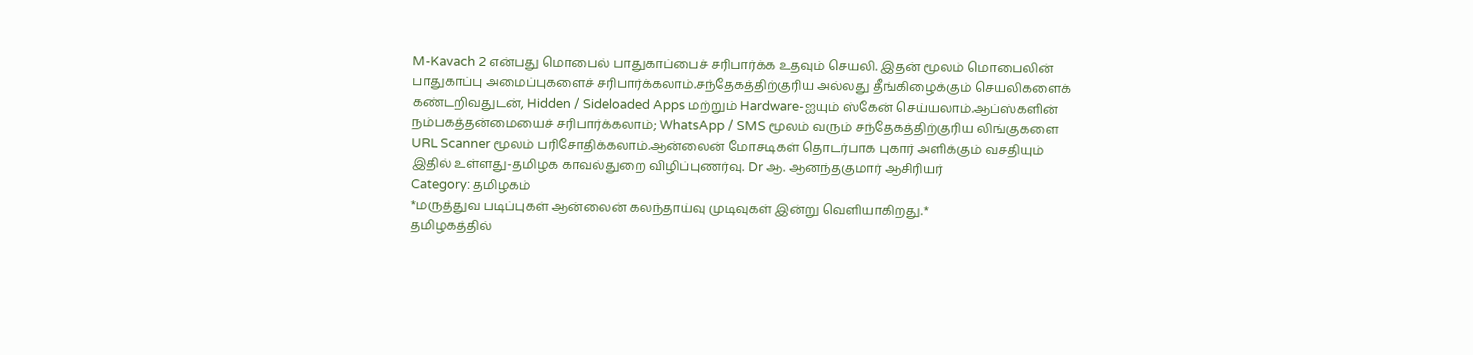M-Kavach 2 என்பது மொபைல் பாதுகாப்பைச் சரிபார்க்க உதவும் செயலி. இதன் மூலம் மொபைலின் பாதுகாப்பு அமைப்புகளைச் சரிபார்க்கலாம்.சந்தேகத்திற்குரிய அல்லது தீங்கிழைக்கும் செயலிகளைக் கண்டறிவதுடன், Hidden / Sideloaded Apps மற்றும் Hardware-ஐயும் ஸ்கேன் செய்யலாம்.ஆப்ஸ்களின் நம்பகத்தன்மையைச் சரிபார்க்கலாம்; WhatsApp / SMS மூலம் வரும் சந்தேகத்திற்குரிய லிங்குகளை URL Scanner மூலம் பரிசோதிக்கலாம்.ஆன்லைன் மோசடிகள் தொடர்பாக புகார் அளிக்கும் வசதியும் இதில் உள்ளது-தமிழக காவல்துறை விழிப்புணர்வு. Dr ஆ. ஆனந்தகுமார் ஆசிரியர்
Category: தமிழகம்
*மருத்துவ படிப்புகள் ஆன்லைன் கலந்தாய்வு முடிவுகள் இன்று வெளியாகிறது.*
தமிழகத்தில்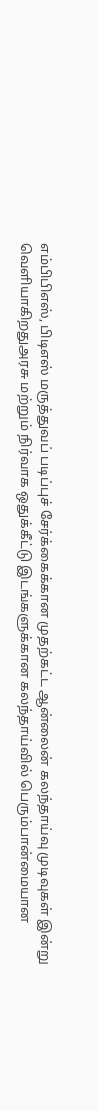எம்பிபிஎஸ், பிடிஎஸ் மருத்துவப் படிப்புச் சேர்க்கைக்கான முதற்கட்ட ஆன்லைன் கலந்தாய்வு முடிவுகள் இன்று வெளியாகிறதுஅரசு மற்றும் நிர்வாக ஒதுக்கீட்டு இடங்களுக்கான கலந்தாய்வில் பெரும்பான்மையான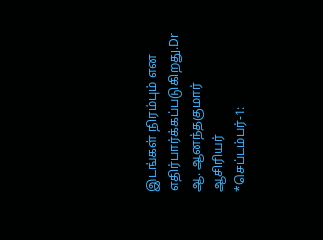இடங்கள் நிரம்பும் என எதிர்பார்க்கப்படுகிறது.Dr ஆ. ஆனந்தகுமார் ஆசிரியர்
*செப்டம்பர்-1: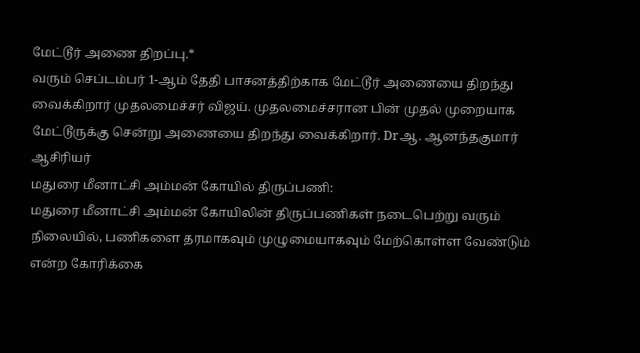மேட்டூர் அணை திறப்பு.*
வரும் செப்டம்பர் 1-ஆம் தேதி பாசனத்திற்காக மேட்டூர் அணையை திறந்து வைக்கிறார் முதலமைச்சர் விஜய். முதலமைச்சரான பின் முதல் முறையாக மேட்டூருக்கு சென்று அணையை திறந்து வைக்கிறார். Drஆ. ஆனந்தகுமார் ஆசிரியர்
மதுரை மீனாட்சி அம்மன் கோயில் திருப்பணி:
மதுரை மீனாட்சி அம்மன் கோயிலின் திருப்பணிகள் நடைபெற்று வரும் நிலையில், பணிகளை தரமாகவும் முழுமையாகவும் மேற்கொள்ள வேண்டும் என்ற கோரிக்கை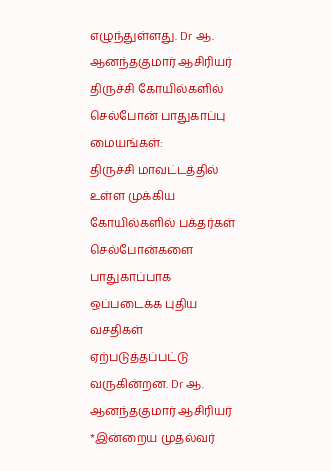எழுந்துள்ளது. Dr ஆ. ஆனந்தகுமார் ஆசிரியர்
திருச்சி கோயில்களில் செல்போன் பாதுகாப்பு மையங்கள்:
திருச்சி மாவட்டத்தில் உள்ள முக்கிய கோயில்களில் பக்தர்கள் செல்போன்களை பாதுகாப்பாக ஒப்படைக்க புதிய வசதிகள் ஏற்படுத்தப்பட்டு வருகின்றன. Dr ஆ. ஆனந்தகுமார் ஆசிரியர்
*இன்றைய முதல்வர்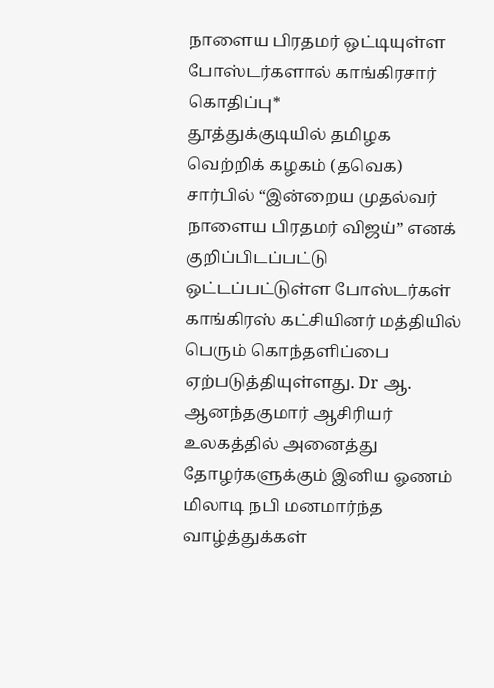நாளைய பிரதமர் ஒட்டியுள்ள போஸ்டர்களால் காங்கிரசார் கொதிப்பு*
தூத்துக்குடியில் தமிழக வெற்றிக் கழகம் (தவெக) சார்பில் “இன்றைய முதல்வர் நாளைய பிரதமர் விஜய்” எனக் குறிப்பிடப்பட்டு ஒட்டப்பட்டுள்ள போஸ்டர்கள் காங்கிரஸ் கட்சியினர் மத்தியில் பெரும் கொந்தளிப்பை ஏற்படுத்தியுள்ளது. Dr ஆ. ஆனந்தகுமார் ஆசிரியர்
உலகத்தில் அனைத்து தோழர்களுக்கும் இனிய ஓணம் மிலாடி நபி மனமார்ந்த வாழ்த்துக்கள்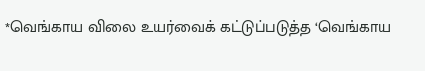*வெங்காய விலை உயர்வைக் கட்டுப்படுத்த ‘வெங்காய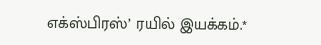எக்ஸ்பிரஸ்’ ரயில் இயக்கம்.*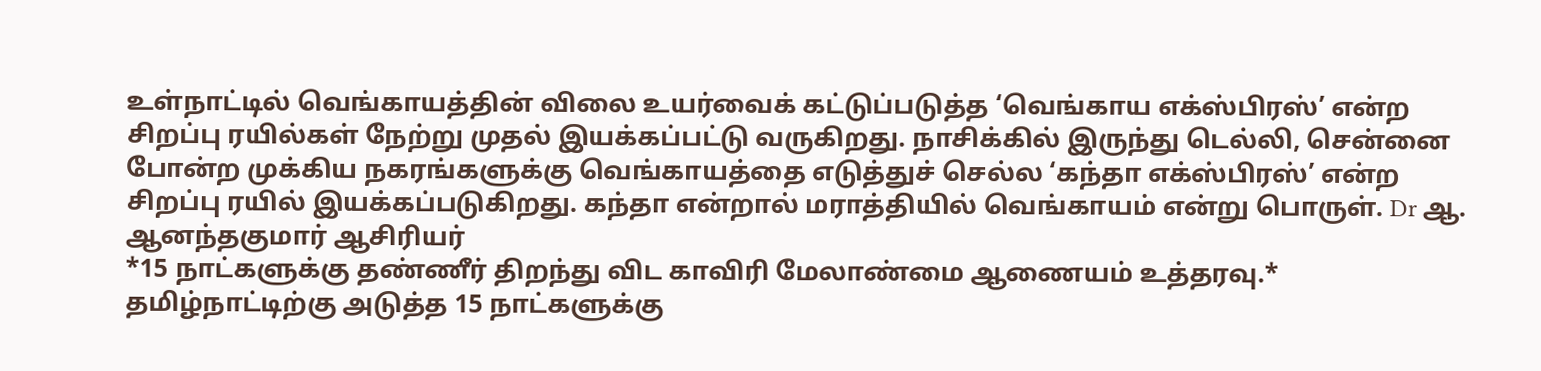உள்நாட்டில் வெங்காயத்தின் விலை உயர்வைக் கட்டுப்படுத்த ‘வெங்காய எக்ஸ்பிரஸ்’ என்ற சிறப்பு ரயில்கள் நேற்று முதல் இயக்கப்பட்டு வருகிறது. நாசிக்கில் இருந்து டெல்லி, சென்னை போன்ற முக்கிய நகரங்களுக்கு வெங்காயத்தை எடுத்துச் செல்ல ‘கந்தா எக்ஸ்பிரஸ்’ என்ற சிறப்பு ரயில் இயக்கப்படுகிறது. கந்தா என்றால் மராத்தியில் வெங்காயம் என்று பொருள். Dr ஆ. ஆனந்தகுமார் ஆசிரியர்
*15 நாட்களுக்கு தண்ணீர் திறந்து விட காவிரி மேலாண்மை ஆணையம் உத்தரவு.*
தமிழ்நாட்டிற்கு அடுத்த 15 நாட்களுக்கு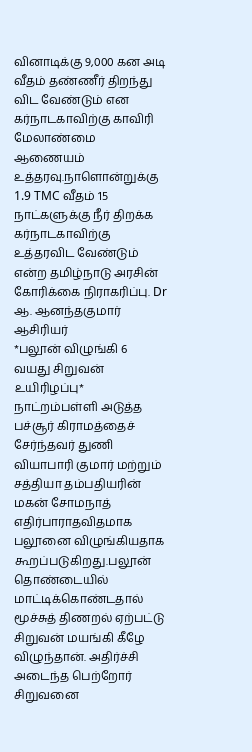வினாடிக்கு 9,000 கன அடி வீதம் தண்ணீர் திறந்து விட வேண்டும் என கர்நாடகாவிற்கு காவிரி மேலாண்மை ஆணையம் உத்தரவு.நாளொன்றுக்கு 1.9 TMC வீதம் 15 நாட்களுக்கு நீர் திறக்க கர்நாடகாவிற்கு உத்தரவிட வேண்டும் என்ற தமிழ்நாடு அரசின் கோரிக்கை நிராகரிப்பு. Dr ஆ. ஆனந்தகுமார் ஆசிரியர்
*பலூன் விழுங்கி 6 வயது சிறுவன் உயிரிழப்பு*
நாட்றம்பள்ளி அடுத்த பச்சூர் கிராமத்தைச் சேர்ந்தவர் துணி வியாபாரி குமார் மற்றும் சத்தியா தம்பதியரின் மகன் சோமநாத் எதிர்பாராதவிதமாக பலூனை விழுங்கியதாக கூறப்படுகிறது.பலூன் தொண்டையில் மாட்டிக்கொண்டதால் மூச்சுத் திணறல் ஏற்பட்டு சிறுவன் மயங்கி கீழே விழுந்தான். அதிர்ச்சி அடைந்த பெற்றோர் சிறுவனை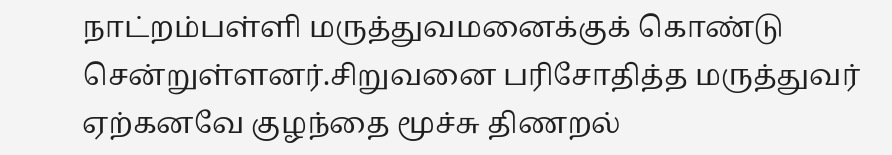நாட்றம்பள்ளி மருத்துவமனைக்குக் கொண்டு சென்றுள்ளனர்.சிறுவனை பரிசோதித்த மருத்துவர் ஏற்கனவே குழந்தை மூச்சு திணறல்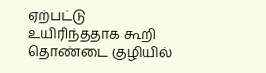ஏற்பட்டு உயிரிந்ததாக கூறி தொண்டை குழியில்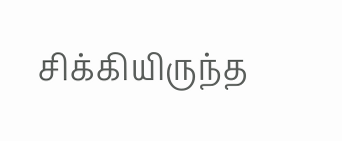சிக்கியிருந்த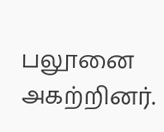பலூனை அகற்றினர்.